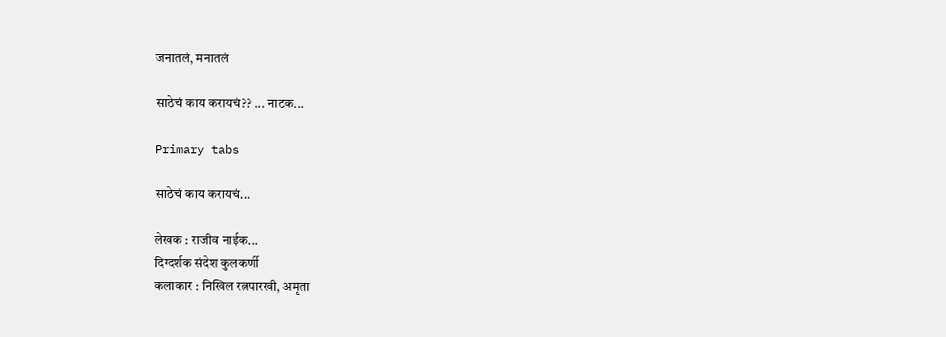जनातलं, मनातलं

साठेचं काय करायचं?? ... नाटक...

Primary tabs

साठेचं काय करायचं...

लेखक : राजीव नाईक...
दिग्दर्शक संदेश कुलकर्णी
कलाकार : निखिल रत्नपारखी, अमृता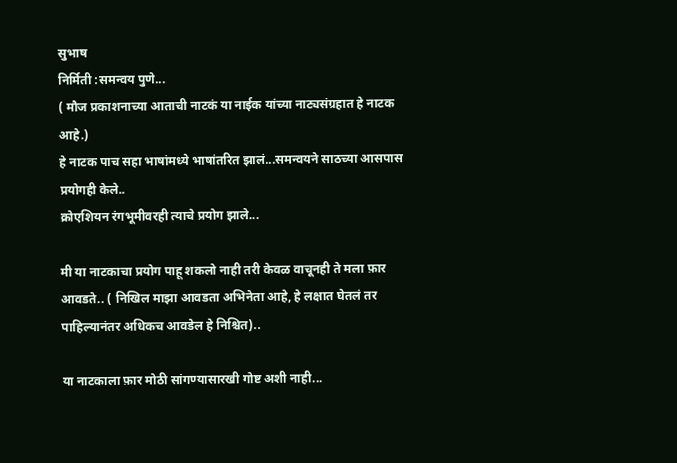सुभाष
निर्मिती :समन्वय पुणे...
( मौज प्रकाशनाच्या आताची नाटकं या नाईक यांच्या नाट्यसंग्रहात हे नाटक आहे.)
हे नाटक पाच सहा भाषांमध्ये भाषांतरित झालं...समन्वयने साठच्या आसपास प्रयोगही केले..
क्रोएशियन रंगभूमीवरही त्याचे प्रयोग झाले...

मी या नाटकाचा प्रयोग पाहू शकलो नाही तरी केवळ वाचूनही ते मला फ़ार आवडते.. ( निखिल माझा आवडता अभिनेता आहे, हे लक्षात घेतलं तर पाहिल्यानंतर अधिकच आवडेल हे निश्चित)..

या नाटकाला फ़ार मोठी सांगण्यासारखी गोष्ट अशी नाही...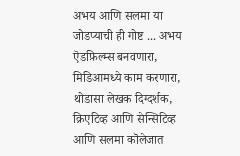अभय आणि सलमा या जोडप्याची ही गोष्ट ... अभय ऎडफ़िल्म्स बनवणारा, मिडिआमध्ये काम करणारा, थोडासा लेखक दिग्दर्शक, क्रिएटिव्ह आणि सेन्सिटिव्ह आणि सलमा कॊलेजात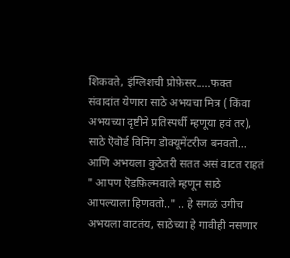शिकवते, इंग्लिशची प्रोफ़ेसर.....फक्त संवादांत येणारा साठे अभयचा मित्र ( किंवा अभयच्या दृष्टीने प्रतिस्पर्धी म्हणूया हवं तर), साठे ऎवॊर्ड विनिंग डॊक्यूमेंटरीज बनवतो... आणि अभयला कुठेतरी सतत असं वाटत राहतं " आपण ऎडफ़िल्मवाले म्हणून साठे आपल्याला हिणवतो.." .. हे सगळं उगीच अभयला वाटतंय, साठेच्या हे गावीही नसणार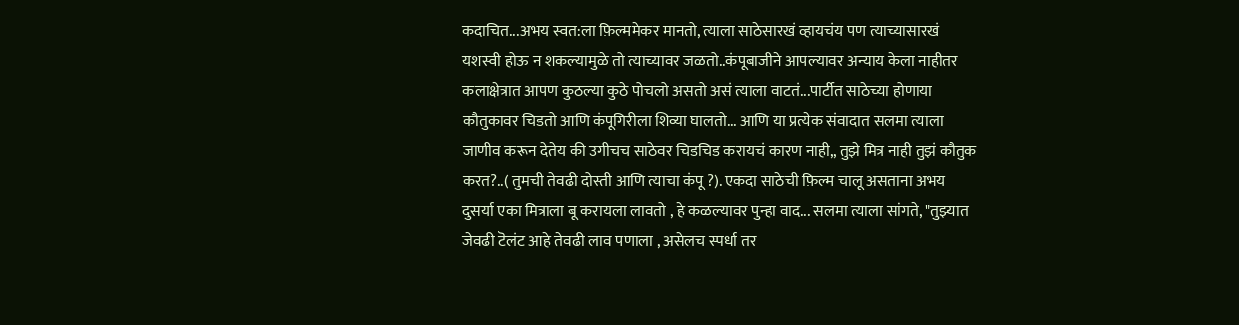कदाचित...अभय स्वत:ला फ़िल्ममेकर मानतो, त्याला साठेसारखं व्हायचंय पण त्याच्यासारखं यशस्वी होऊ न शकल्यामुळे तो त्याच्यावर जळतो..कंपूबाजीने आपल्यावर अन्याय केला नाहीतर कलाक्षेत्रात आपण कुठल्या कुठे पोचलो असतो असं त्याला वाटतं...पार्टीत साठेच्या होणाया कौतुकावर चिडतो आणि कंपूगिरीला शिव्या घालतो... आणि या प्रत्येक संवादात सलमा त्याला जाणीव करून देतेय की उगीचच साठेवर चिडचिड करायचं कारण नाही,, तुझे मित्र नाही तुझं कौतुक करत?..( तुमची तेवढी दोस्ती आणि त्याचा कंपू ?). एकदा साठेची फ़िल्म चालू असताना अभय दुसर्या एका मित्राला बू करायला लावतो , हे कळल्यावर पुन्हा वाद... सलमा त्याला सांगते, "तुझ्यात जेवढी टॆलंट आहे तेवढी लाव पणाला , असेलच स्पर्धा तर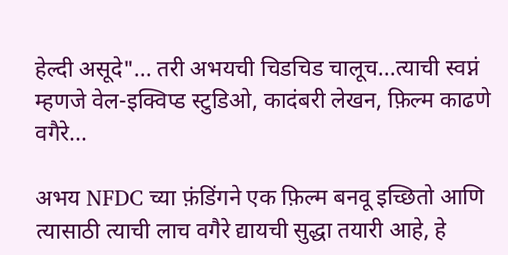हेल्दी असूदे"... तरी अभयची चिडचिड चालूच...त्याची स्वप्नं म्हणजे वेल-इक्विप्ड स्टुडिओ, कादंबरी लेखन, फ़िल्म काढणे वगैरे...

अभय NFDC च्या फ़ंडिंगने एक फ़िल्म बनवू इच्छितो आणि त्यासाठी त्याची लाच वगैरे द्यायची सुद्धा तयारी आहे, हे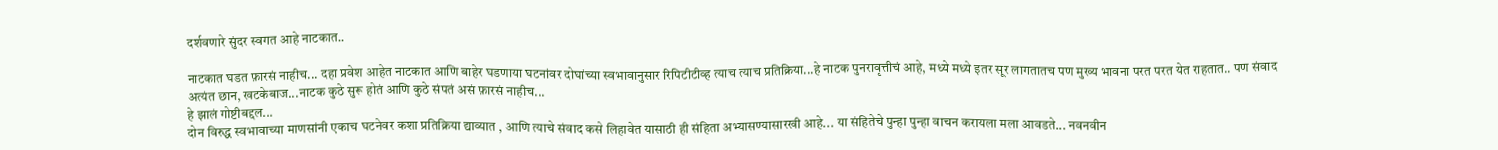दर्शवणारे सुंदर स्वगत आहे नाटकात..

नाटकात घडत फ़ारसं नाहीच... दहा प्रवेश आहेत नाटकात आणि बाहेर घडणाया घटनांवर दोघांच्या स्वभावानुसार रिपिटीटीव्ह त्याच त्याच प्रतिक्रिया...हे नाटक पुनरावृत्तीचं आहे, मध्ये मध्ये इतर सूर लागतातच पण मुख्य भावना परत परत येत राहतात.. पण संवाद अत्यंत छान, खटकेबाज...नाटक कुठे सुरू होतं आणि कुठे संपतं असं फ़ारसं नाहीच...
हे झालं गोष्टीबद्दल...
दोन विरुद्ध स्वभावाच्या माणसांनी एकाच घटनेवर कशा प्रतिक्रिया द्याव्यात , आणि त्याचे संवाद कसे लिहावेत यासाठी ही संहिता अभ्यासण्यासारखी आहे... या संहितेचे पुन्हा पुन्हा वाचन करायला मला आवडते... नवनवीन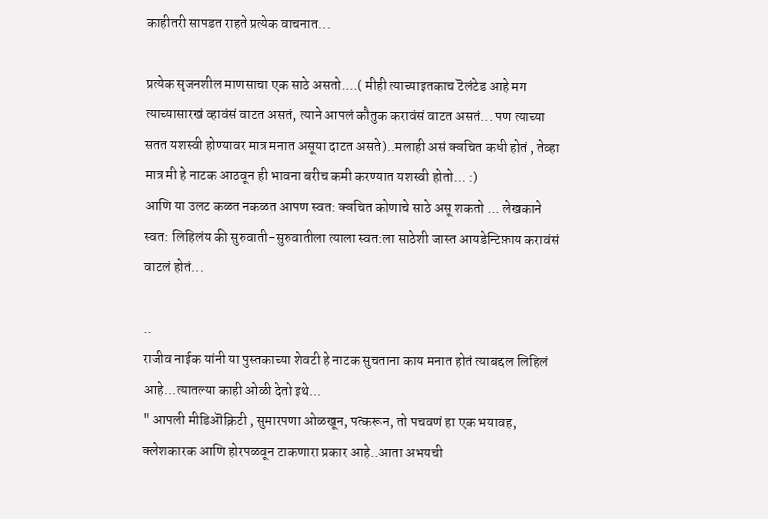काहीतरी सापडत राहते प्रत्येक वाचनात...

प्रत्येक सृजनशील माणसाचा एक साठे असतो....( मीही त्याच्याइतकाच टॆलंटेड आहे मग त्याच्यासारखं व्हावंसं वाटत असतं, त्याने आपलं कौतुक करावंसं वाटत असतं... पण त्याच्या सतत यशस्वी होण्यावर मात्र मनात असूया दाटत असते)..मलाही असं क्वचित कधी होतं , तेव्हा मात्र मी हे नाटक आठवून ही भावना बरीच कमी करण्यात यशस्वी होतो... :)
आणि या उलट कळत नकळत आपण स्वत: क्वचित कोणाचे साठे असू शकतो ... लेखकाने स्वत: लिहिलंय की सुरुवाती-सुरुवातीला त्याला स्वत:ला साठेशी जास्त आयडेन्टिफ़ाय करावंसं वाटलं होतं...

..
राजीव नाईक यांनी या पुस्तकाच्या शेवटी हे नाटक सुचताना काय मनात होतं त्याबद्दल लिहिलं आहे...त्यातल्या काही ओळी देतो इथे...
" आपली मीडिऒक्रिटी , सुमारपणा ओळखून, पत्करून, तो पचवणं हा एक भयावह, क्लेशकारक आणि होरपळवून टाकणारा प्रकार आहे..आता अभयची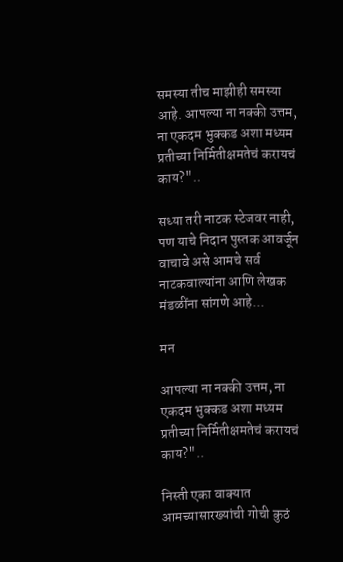समस्या तीच माझीही समस्या आहे. आपल्या ना नक्की उत्तम, ना एकदम भुक्कड अशा मध्यम प्रतीच्या निर्मितीक्षमतेचं करायचं काय?"..

सध्या तरी नाटक स्टेजवर नाही, पण याचे निदान पुस्तक आवर्जून वाचावे असे आमचे सर्व नाटकवाल्यांना आणि लेखक मंडळींना सांगणे आहे...

मन

आपल्या ना नक्की उत्तम, ना एकदम भुक्कड अशा मध्यम प्रतीच्या निर्मितीक्षमतेचं करायचं काय?"..

निस्ती एका वाक्यात आमच्यासारख्यांची गोची कुठं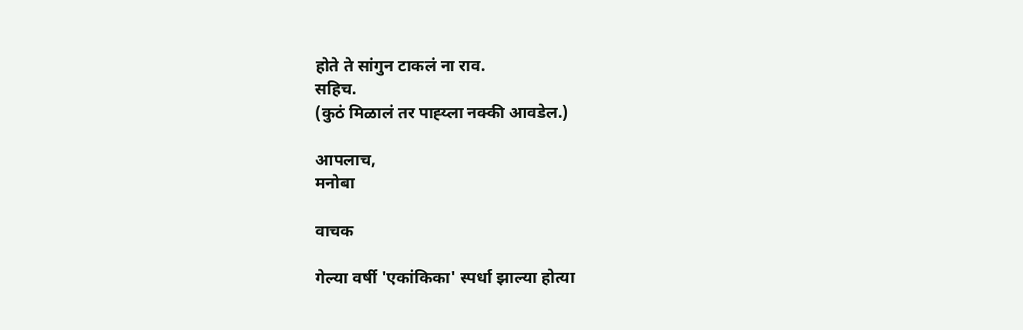होते ते सांगुन टाकलं ना राव.
सहिच.
(कुठं मिळालं तर पाह्य्ला नक्की आवडेल.)

आपलाच,
मनोबा

वाचक

गेल्या वर्षी 'एकांकिका' स्पर्धा झाल्या होत्या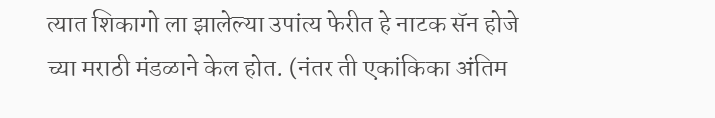त्यात शिकागो ला झालेल्या उपांत्य फेरीत हे नाटक सॅन होजे च्या मराठी मंडळाने केल होत. (नंतर ती एकांकिका अंतिम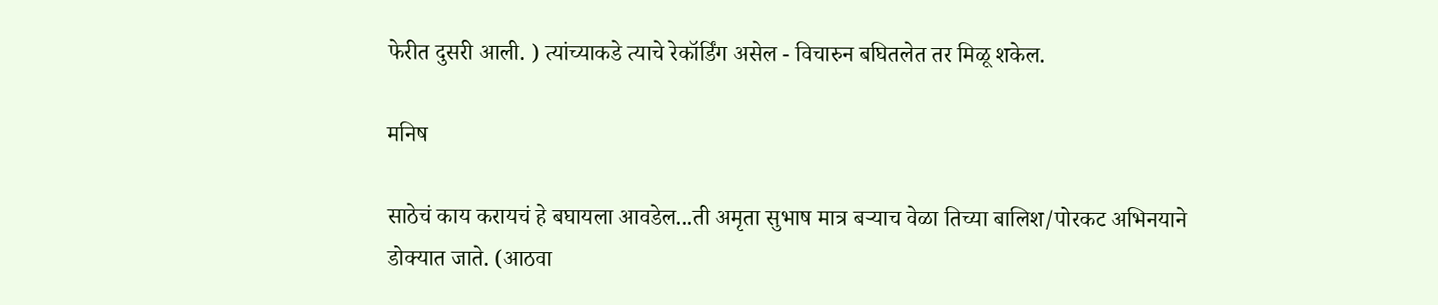फेरीत दुसरी आली. ) त्यांच्याकडे त्याचे रेकॉर्डिंग असेल - विचारुन बघितलेत तर मिळू शकेल.

मनिष

साठेचं काय करायचं हे बघायला आवडेल...ती अमृता सुभाष मात्र बर्‍याच वेळा तिच्या बालिश/पोरकट अभिनयाने डोक्यात जाते. (आठवा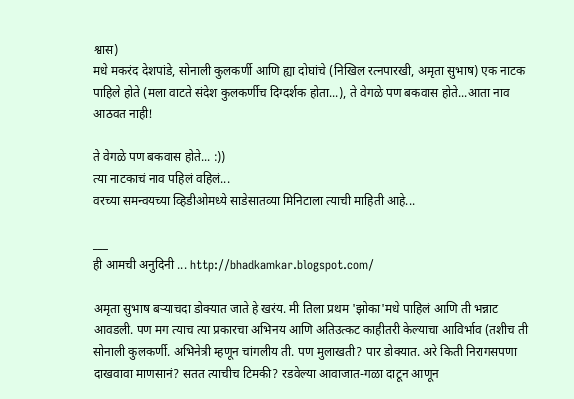श्वास)
मधे मकरंद देशपांडे, सोनाली कुलकर्णी आणि ह्या दोघांचे (निखिल रत्नपारखी, अमृता सुभाष) एक नाटक पाहिले होते (मला वाटते संदेश कुलकर्णीच दिग्दर्शक होता...), ते वेगळे पण बकवास होते...आता नाव आठवत नाही!

ते वेगळे पण बकवास होते... :))
त्या नाटकाचं नाव पहिलं वहिलं...
वरच्या समन्वयच्या व्हिडीओमध्ये साडेसातव्या मिनिटाला त्याची माहिती आहे...

___
ही आमची अनुदिनी ... http://bhadkamkar.blogspot.com/

अमृता सुभाष बर्‍याचदा डोक्यात जाते हे खरंय. मी तिला प्रथम 'झोका'मधे पाहिलं आणि ती भन्नाट आवडली. पण मग त्याच त्या प्रकारचा अभिनय आणि अतिउत्कट काहीतरी केल्याचा आविर्भाव (तशीच ती सोनाली कुलकर्णी. अभिनेत्री म्हणून चांगलीय ती. पण मुलाखती? पार डोक्यात. अरे किती निरागसपणा दाखवावा माणसानं? सतत त्याचीच टिमकी? रडवेल्या आवाजात-गळा दाटून आणून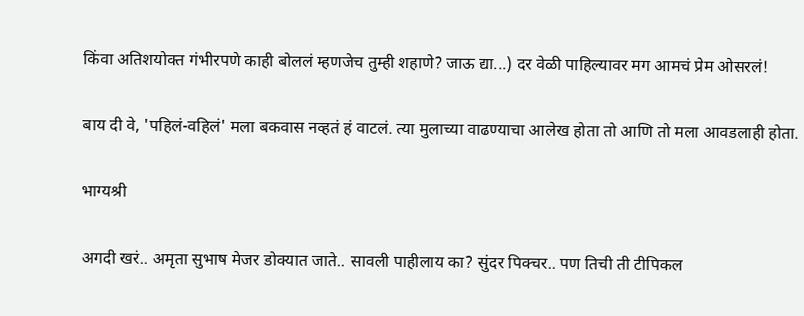किंवा अतिशयोक्त गंभीरपणे काही बोललं म्हणजेच तुम्ही शहाणे? जाऊ द्या...) दर वेळी पाहिल्यावर मग आमचं प्रेम ओसरलं!

बाय दी वे, 'पहिलं-वहिलं' मला बकवास नव्हतं हं वाटलं. त्या मुलाच्या वाढण्याचा आलेख होता तो आणि तो मला आवडलाही होता.

भाग्यश्री

अगदी खरं.. अमृता सुभाष मेजर डोक्यात जाते.. सावली पाहीलाय का? सुंदर पिक्चर.. पण तिची ती टीपिकल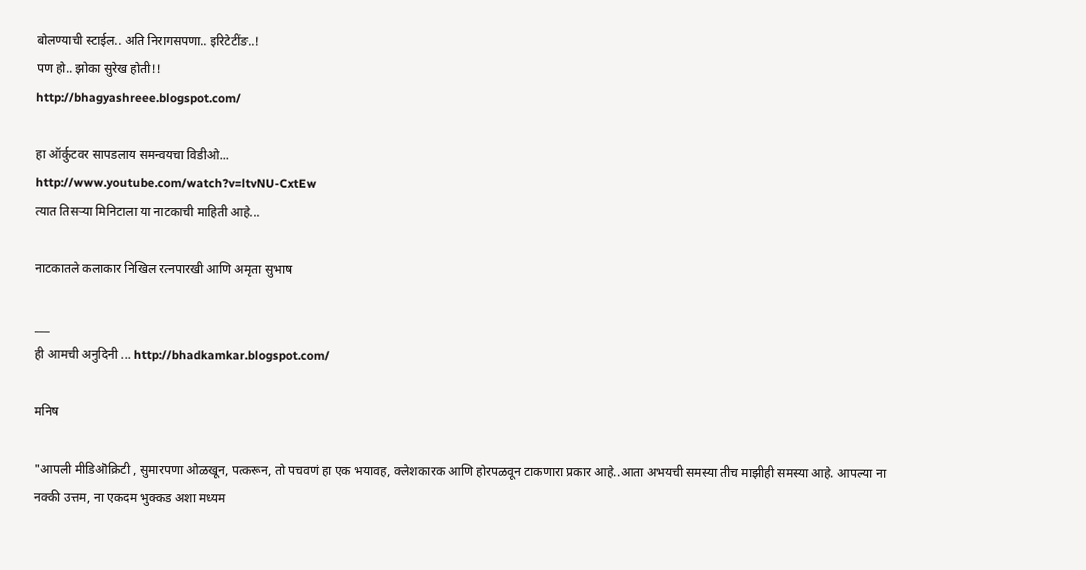बोलण्याची स्टाईल.. अति निरागसपणा.. इरिटेटींङ..!
पण हो.. झोका सुरेख होती!!
http://bhagyashreee.blogspot.com/

हा ऑर्कुटवर सापडलाय समन्वयचा विडीओ...
http://www.youtube.com/watch?v=ltvNU-CxtEw
त्यात तिसर्‍या मिनिटाला या नाटकाची माहिती आहे...

नाटकातले कलाकार निखिल रत्नपारखी आणि अमृता सुभाष

___
ही आमची अनुदिनी ... http://bhadkamkar.blogspot.com/

मनिष

"आपली मीडिऒक्रिटी , सुमारपणा ओळखून, पत्करून, तो पचवणं हा एक भयावह, क्लेशकारक आणि होरपळवून टाकणारा प्रकार आहे..आता अभयची समस्या तीच माझीही समस्या आहे. आपल्या ना नक्की उत्तम, ना एकदम भुक्कड अशा मध्यम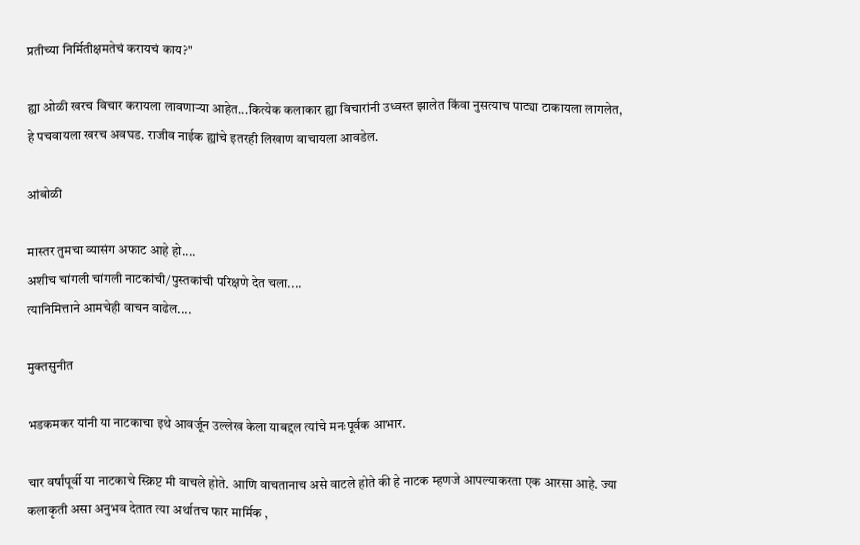प्रतीच्या निर्मितीक्षमतेचं करायचं काय?"

ह्या ओळी खरच विचार करायला लावणार्‍या आहेत...कित्येक कलाकार ह्या विचारांनी उध्वस्त झालेत किंवा नुसत्याच पाट्या टाकायला लागलेत, हे पचवायला खरच अवघड. राजीव नाईक ह्यांचे इतरही लिखाण वाचायला आवडेल.

आंबोळी

मास्तर तुमचा व्यासंग अफाट आहे हो....
अशीच चांगली चांगली नाटकांची/पुस्तकांची परिक्षणे देत चला....
त्यानिमित्ताने आमचेही वाचन वाढेल....

मुक्तसुनीत

भडकमकर यांनी या नाटकाचा इथे आवर्जून उल्लेख केला याबद्दल त्यांचे मनःपूर्वक आभार.

चार वर्षांपूर्वी या नाटकाचे स्क्रिप्ट मी वाचले होते. आणि वाचतानाच असे वाटले होते की हे नाटक म्हणजे आपल्याकरता एक आरसा आहे. ज्या कलाकृती असा अनुभव देतात त्या अर्थातच फार मार्मिक ,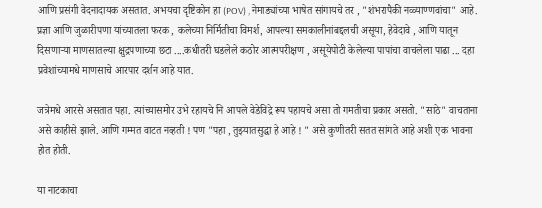आणि प्रसंगी वेदनादायक असतात. अभयचा दृष्टिकोन हा (POV) , नेमाड्यांच्या भाषेत सांगायचे तर , "शंभरापैकी नव्व्याण्णवांचा" आहे. प्रज्ञा आणि जुळारीपणा यांच्यातला फरक , कलेच्या निर्मितीचा विमर्श, आपल्या समकालीनांबद्दलची असूया, हेवेदावे , आणि यातून दिसणार्‍या माणसातल्या क्षुद्रपणाच्या छटा ....कधीतरी घडलेले कठोर आत्मपरीक्षण , असूयेपोटी केलेल्या पापांचा वाचलेला पाढा ... दहा प्रवेशांच्यामधे माणसाचे आरपार दर्शन आहे यात.

जत्रेमधे आरसे असतात पहा. त्यांच्यासमोर उभे रहायचे नि आपले वेडेविद्रे रूप पहायचे असा तो गमतीचा प्रकार असतो. "साठे" वाचताना असे काहीसे झाले. आणि गम्मत वाटत नव्हती ! पण "पहा , तुझ्यातसुद्धा हे आहे ! " असे कुणीतरी सतत सांगते आहे अशी एक भावना होत होती.

या नाटकाचा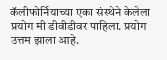कॅलीफोर्नियाच्या एका संस्थेने केलेला प्रयोग मी डीवीडीवर पाहिला. प्रयोग उत्तम झाला आहे.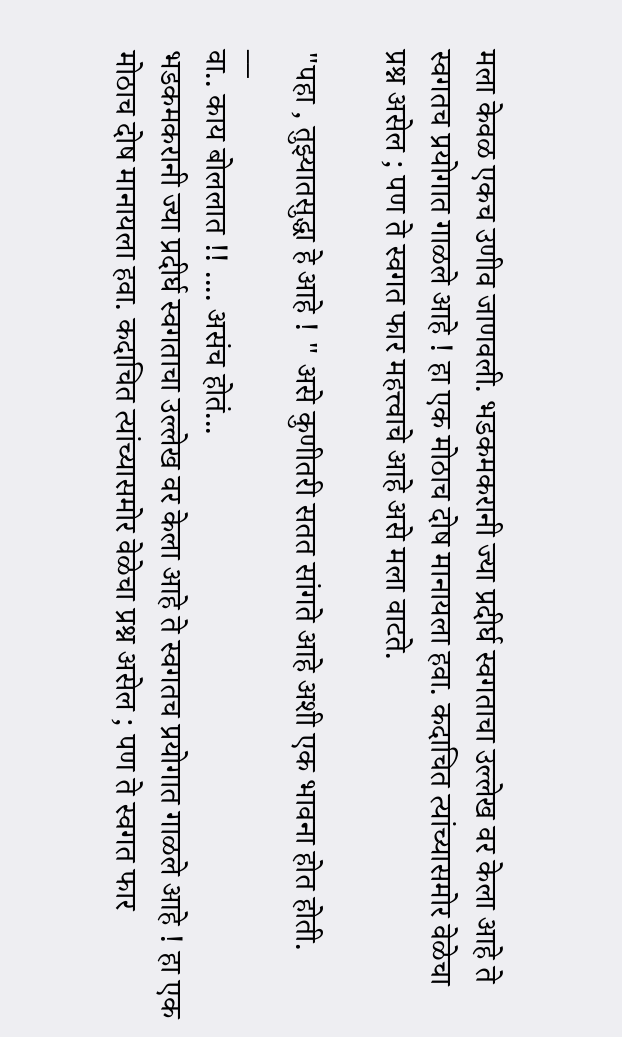मला केवळ एकच उणीव जाणवली. भडकमकरानी ज्या प्रदीर्घ स्वगताचा उल्लेख वर केला आहे ते स्वगतच प्रयोगात गाळले आहे ! हा एक मोठाच दोष मानायला हवा. कदाचित त्यांच्यासमोर वेळेचा प्रश्न असेल ; पण ते स्वगत फार महत्त्वाचे आहे असे मला वाटते.

"पहा , तुझ्यातसुद्धा हे आहे ! " असे कुणीतरी सतत सांगते आहे अशी एक भावना होत होती.
__
वा.. काय बोललात !! .... असंच होतं...
भडकमकरानी ज्या प्रदीर्घ स्वगताचा उल्लेख वर केला आहे ते स्वगतच प्रयोगात गाळले आहे ! हा एक मोठाच दोष मानायला हवा. कदाचित त्यांच्यासमोर वेळेचा प्रश्न असेल ; पण ते स्वगत फार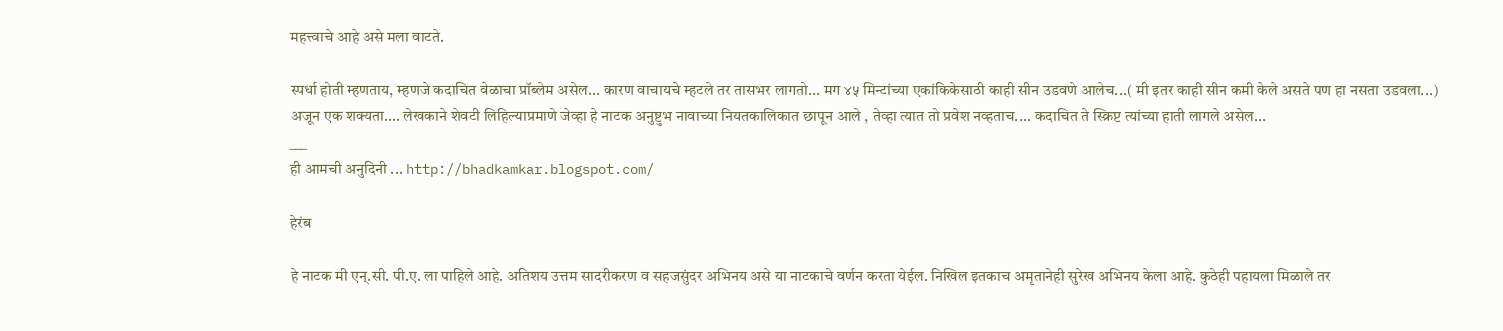महत्त्वाचे आहे असे मला वाटते.

स्पर्धा होती म्हणताय, म्हणजे कदाचित वेळाचा प्रॉब्लेम असेल... कारण वाचायचे म्हटले तर तासभर लागतो... मग ४५ मिन्टांच्या एकांकिकेसाठी काही सीन उडवणे आलेच...( मी इतर काही सीन कमी केले असते पण हा नसता उडवला...)
अजून एक शक्यता.... लेखकाने शेवटी लिहिल्याप्रमाणे जेव्हा हे नाटक अनुष्टुभ नावाच्या नियतकालिकात छापून आले , तेव्हा त्यात तो प्रवेश नव्हताच.... कदाचित ते स्क्रिप्ट त्यांच्या हाती लागले असेल...
___
ही आमची अनुदिनी ... http://bhadkamkar.blogspot.com/

हेरंब

हे नाटक मी एन्.सी. पी.ए. ला पाहिले आहे. अतिशय उत्तम सादरीकरण व सहजसुंदर अभिनय असे या नाटकाचे वर्णन करता येईल. निखिल इतकाच अमृतानेही सुरेख अभिनय केला आहे. कुठेही पहायला मिळाले तर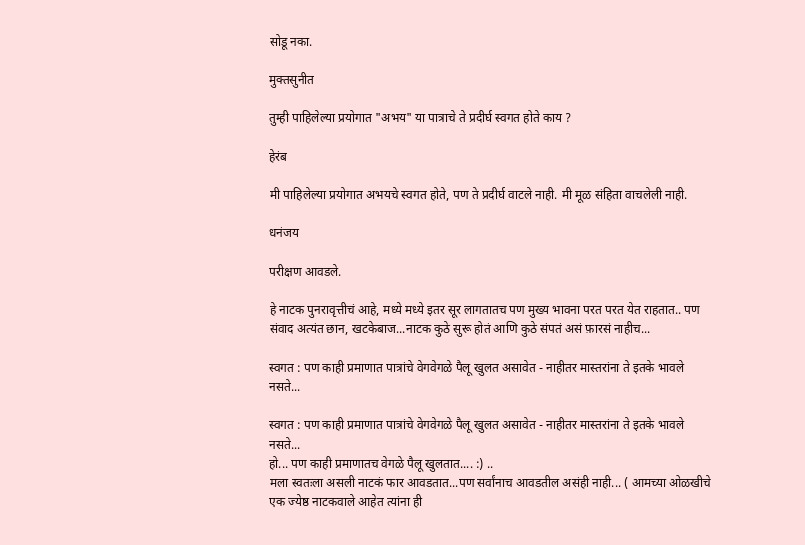सोडू नका.

मुक्तसुनीत

तुम्ही पाहिलेल्या प्रयोगात "अभय" या पात्राचे ते प्रदीर्घ स्वगत होते काय ?

हेरंब

मी पाहिलेल्या प्रयोगात अभयचे स्वगत होते, पण ते प्रदीर्घ वाटले नाही. मी मूळ संहिता वाचलेली नाही.

धनंजय

परीक्षण आवडले.

हे नाटक पुनरावृत्तीचं आहे, मध्ये मध्ये इतर सूर लागतातच पण मुख्य भावना परत परत येत राहतात.. पण संवाद अत्यंत छान, खटकेबाज...नाटक कुठे सुरू होतं आणि कुठे संपतं असं फ़ारसं नाहीच...

स्वगत : पण काही प्रमाणात पात्रांचे वेगवेगळे पैलू खुलत असावेत - नाहीतर मास्तरांना ते इतके भावले नसते...

स्वगत : पण काही प्रमाणात पात्रांचे वेगवेगळे पैलू खुलत असावेत - नाहीतर मास्तरांना ते इतके भावले नसते...
हो... पण काही प्रमाणातच वेगळे पैलू खुलतात.... :) ..
मला स्वतःला असली नाटकं फार आवडतात...पण सर्वांनाच आवडतील असंही नाही... ( आमच्या ओळखीचे एक ज्येष्ठ नाटकवाले आहेत त्यांना ही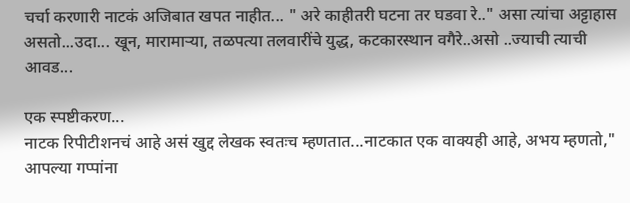चर्चा करणारी नाटकं अजिबात खपत नाहीत... " अरे काहीतरी घटना तर घडवा रे.." असा त्यांचा अट्टाहास असतो...उदा... खून, मारामार्‍या, तळपत्या तलवारींचे युद्ध, कटकारस्थान वगैरे..असो ..ज्याची त्याची आवड...

एक स्पष्टीकरण...
नाटक रिपीटीशनचं आहे असं खुद्द लेखक स्वतःच म्हणतात...नाटकात एक वाक्यही आहे, अभय म्हणतो," आपल्या गप्पांना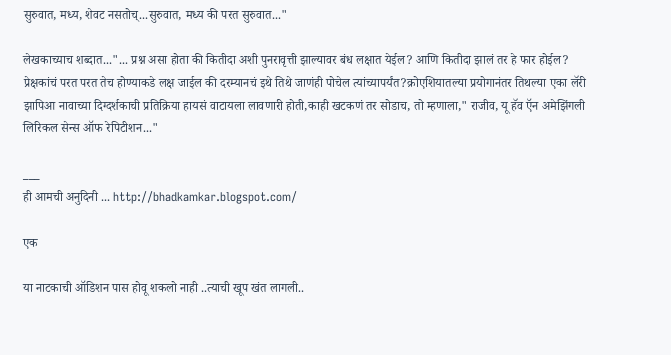सुरुवात, मध्य, शेवट नसतोच्...सुरुवात, मध्य की परत सुरुवात..."

लेखकाच्याच शब्दात..."... प्रश्न असा होता की कितीदा अशी पुनरावृत्ती झाल्यावर बंध लक्षात येईल? आणि कितीदा झालं तर हे फार होईल? प्रेक्षकांचं परत परत तेच होण्याकडे लक्ष जाईल की दरम्यानचं इथे तिथे जाणंही पोचेल त्यांच्यापर्यंत?क्रोएशियातल्या प्रयोगानंतर तिथल्या एका लॅरी झापिआ नावाच्या दिग्दर्शकाची प्रतिक्रिया हायसं वाटायला लावणारी होती,काही खटकणं तर सोडाच, तो म्हणाला," राजीव, यू हॅव ऍन अमेझिंगली लिरिकल सेन्स ऑफ रेपिटीशन..."

___
ही आमची अनुदिनी ... http://bhadkamkar.blogspot.com/

एक

या नाटकाची ऑडिशन पास होवू शकलो नाही ..त्याची खूप खंत लागली..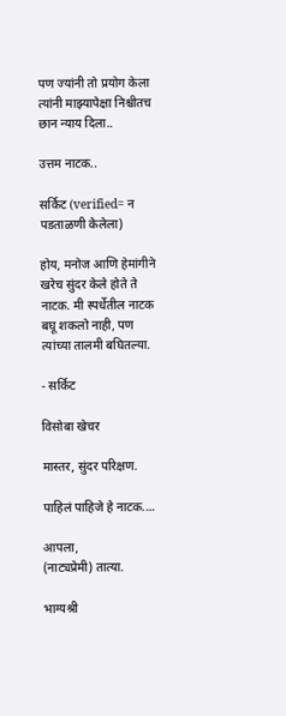पण ज्यांनी तो प्रयोग केला त्यांनी माझ्यापेक्षा निश्चीतच छान न्याय दिला..

उत्तम नाटक..

सर्किट (verified= न पडताळणी केलेला)

होय, मनोज आणि हेमांगीने खरेच सुंदर केले होते ते नाटक. मी स्पर्धेतील नाटक बघू शकलो नाही, पण त्यांच्या तालमी बघितल्या.

- सर्किट

विसोबा खेचर

मास्तर, सुंदर परिक्षण.

पाहिलं पाहिजे हे नाटक....

आपला,
(नाट्यप्रेमी) तात्या.

भाग्यश्री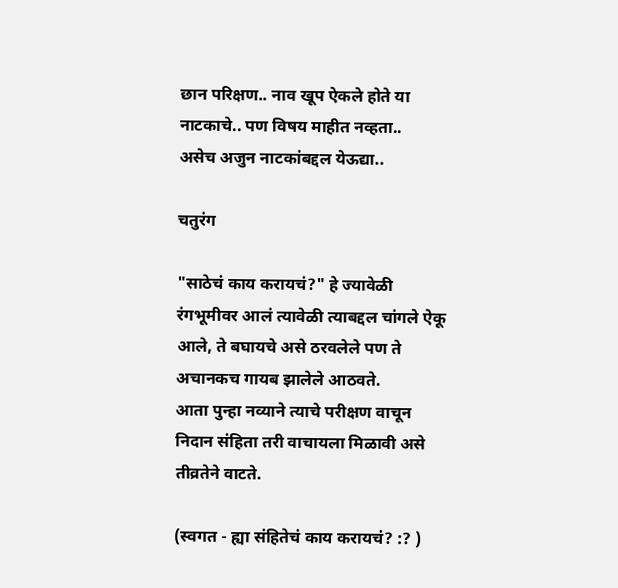छान परिक्षण.. नाव खूप ऐकले होते या नाटकाचे.. पण विषय माहीत नव्हता..
असेच अजुन नाटकांबद्दल येऊद्या..

चतुरंग

"साठेचं काय करायचं?" हे ज्यावेळी रंगभूमीवर आलं त्यावेळी त्याबद्दल चांगले ऐकू आले, ते बघायचे असे ठरवलेले पण ते अचानकच गायब झालेले आठवते.
आता पुन्हा नव्याने त्याचे परीक्षण वाचून निदान संहिता तरी वाचायला मिळावी असे तीव्रतेने वाटते.

(स्वगत - ह्या संहितेचं काय करायचं? :? )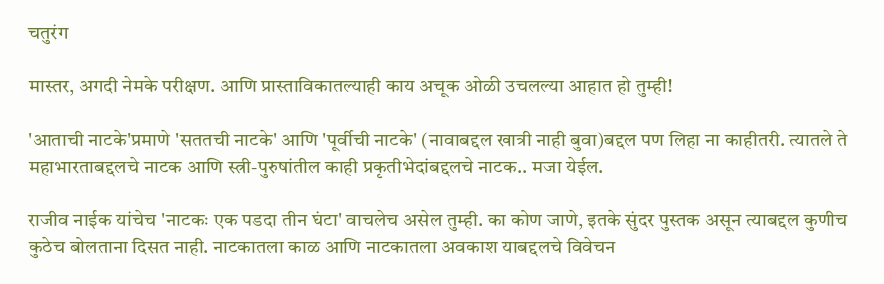चतुरंग

मास्तर, अगदी नेमके परीक्षण. आणि प्रास्ताविकातल्याही काय अचूक ओळी उचलल्या आहात हो तुम्ही!

'आताची नाटके'प्रमाणे 'सततची नाटके' आणि 'पूर्वीची नाटके' (नावाबद्दल खात्री नाही बुवा)बद्दल पण लिहा ना काहीतरी. त्यातले ते महाभारताबद्दलचे नाटक आणि स्त्री-पुरुषांतील काही प्रकृतीभेदांबद्दलचे नाटक.. मजा येईल.

राजीव नाईक यांचेच 'नाटकः एक पडदा तीन घंटा' वाचलेच असेल तुम्ही. का कोण जाणे, इतके सुंदर पुस्तक असून त्याबद्दल कुणीच कुठेच बोलताना दिसत नाही. नाटकातला काळ आणि नाटकातला अवकाश याबद्दलचे विवेचन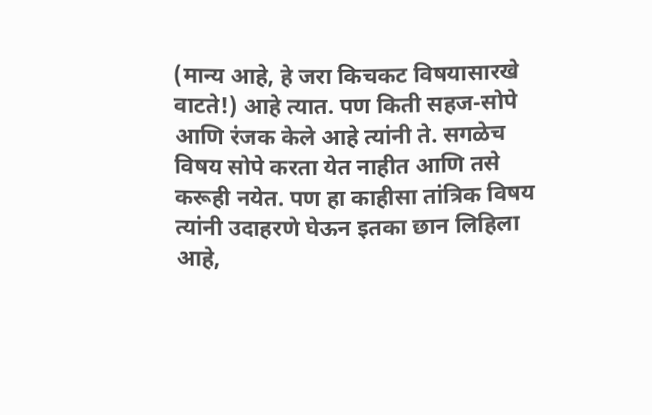(मान्य आहे, हे जरा किचकट विषयासारखे वाटते!) आहे त्यात. पण किती सहज-सोपे आणि रंजक केले आहे त्यांनी ते. सगळेच विषय सोपे करता येत नाहीत आणि तसे करूही नयेत. पण हा काहीसा तांत्रिक विषय त्यांनी उदाहरणे घेऊन इतका छान लिहिला आहे,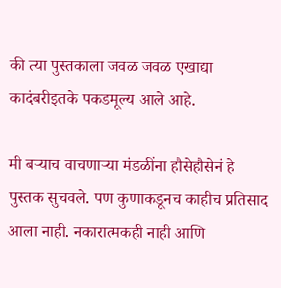की त्या पुस्तकाला जवळ जवळ एखाद्या कादंबरीइतके पकडमूल्य आले आहे.

मी बर्‍याच वाचणार्‍या मंडळींना हौसेहौसेनं हे पुस्तक सुचवले. पण कुणाकडूनच काहीच प्रतिसाद आला नाही. नकारात्मकही नाही आणि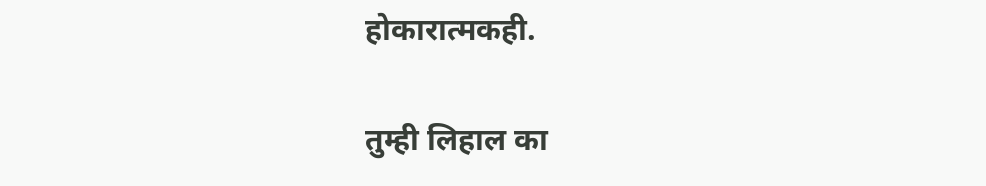होकारात्मकही.

तुम्ही लिहाल का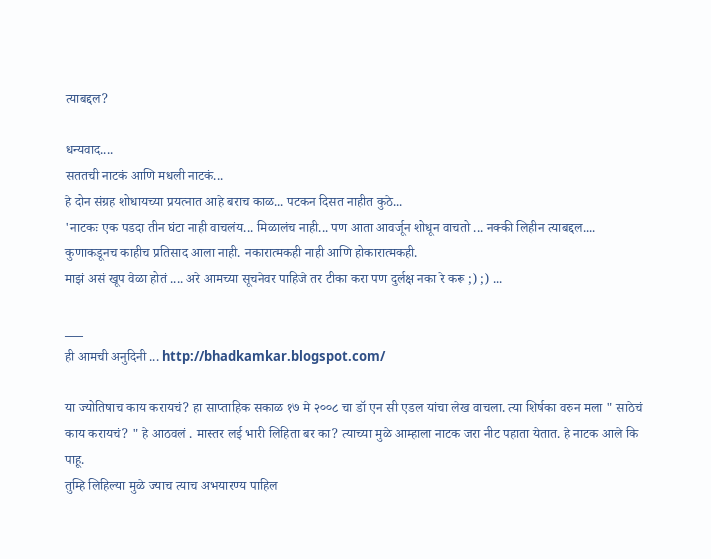त्याबद्दल?

धन्यवाद....
सततची नाटकं आणि मधली नाटकं...
हे दोन संग्रह शोधायच्या प्रयत्नात आहे बराच काळ... पटकन दिसत नाहीत कुठे...
'नाटकः एक पडदा तीन घंटा नाही वाचलंय... मिळालंच नाही... पण आता आवर्जून शोधून वाचतो ... नक्की लिहीन त्याबद्दल....
कुणाकडूनच काहीच प्रतिसाद आला नाही. नकारात्मकही नाही आणि होकारात्मकही.
माझं असं खूप वेळा होतं .... अरे आमच्या सूचनेवर पाहिजे तर टीका करा पण दुर्लक्ष नका रे करू ;) ;) ...

___
ही आमची अनुदिनी ... http://bhadkamkar.blogspot.com/

या ज्योतिषाच काय करायचं? हा साप्ताहिक सकाळ १७ मे २००८ चा डॉ एन सी एडल यांचा लेख वाचला. त्या शिर्षका वरुन मला " साठेचं काय करायचं? " हे आठवलं . मास्तर लई भारी लिहिता बर का? त्याच्या मुळे आम्हाला नाटक जरा नीट पहाता येतात. हे नाटक आले कि पाहू.
तुम्हि लिहिल्या मुळे ज्याच त्याच अभयारण्य पाहिल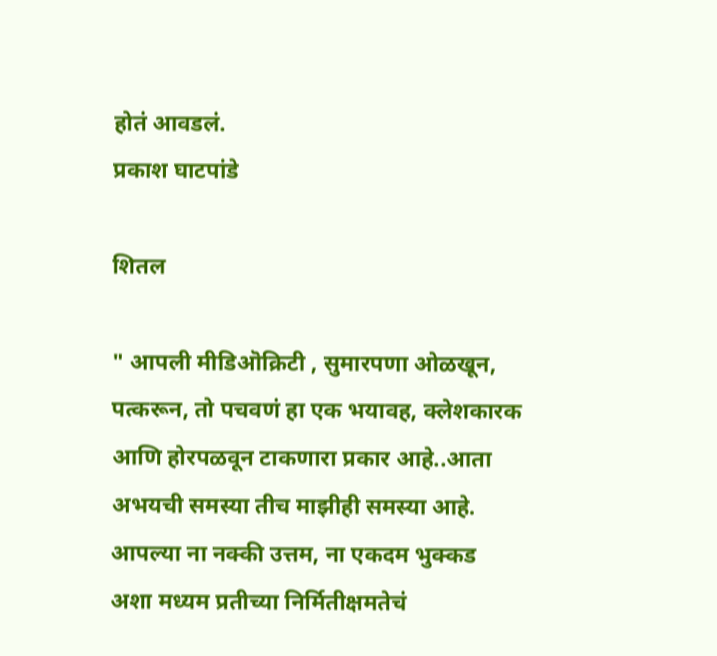होतं आवडलं.
प्रकाश घाटपांडे

शितल

" आपली मीडिऒक्रिटी , सुमारपणा ओळखून, पत्करून, तो पचवणं हा एक भयावह, क्लेशकारक आणि होरपळवून टाकणारा प्रकार आहे..आता अभयची समस्या तीच माझीही समस्या आहे. आपल्या ना नक्की उत्तम, ना एकदम भुक्कड अशा मध्यम प्रतीच्या निर्मितीक्षमतेचं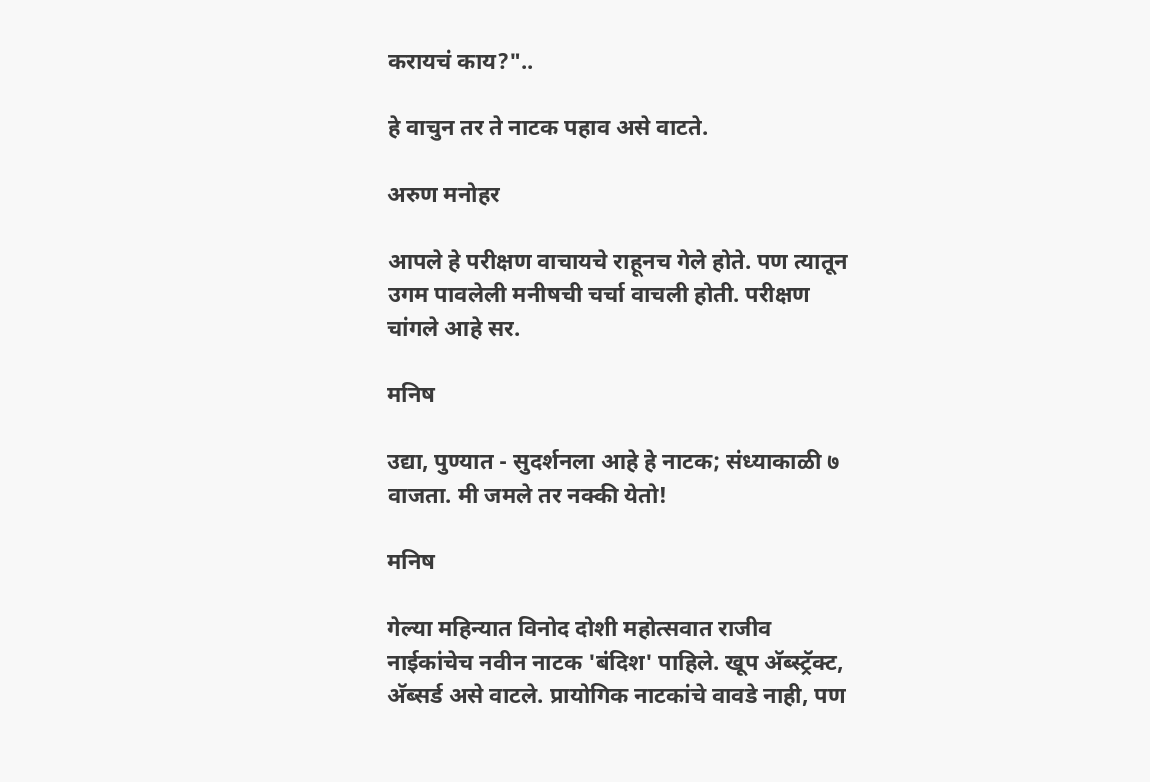करायचं काय?"..

हे वाचुन तर ते नाटक पहाव असे वाटते.

अरुण मनोहर

आपले हे परीक्षण वाचायचे राहूनच गेले होते. पण त्यातून उगम पावलेली मनीषची चर्चा वाचली होती. परीक्षण चांगले आहे सर.

मनिष

उद्या, पुण्यात - सुदर्शनला आहे हे नाटक; संध्याकाळी ७ वाजता. मी जमले तर नक्की येतो!

मनिष

गेल्या महिन्यात विनोद दोशी महोत्सवात राजीव नाईकांचेच नवीन नाटक 'बंदिश' पाहिले. खूप अ‍ॅब्स्ट्रॅक्ट, अ‍ॅब्सर्ड असे वाटले. प्रायोगिक नाटकांचे वावडे नाही, पण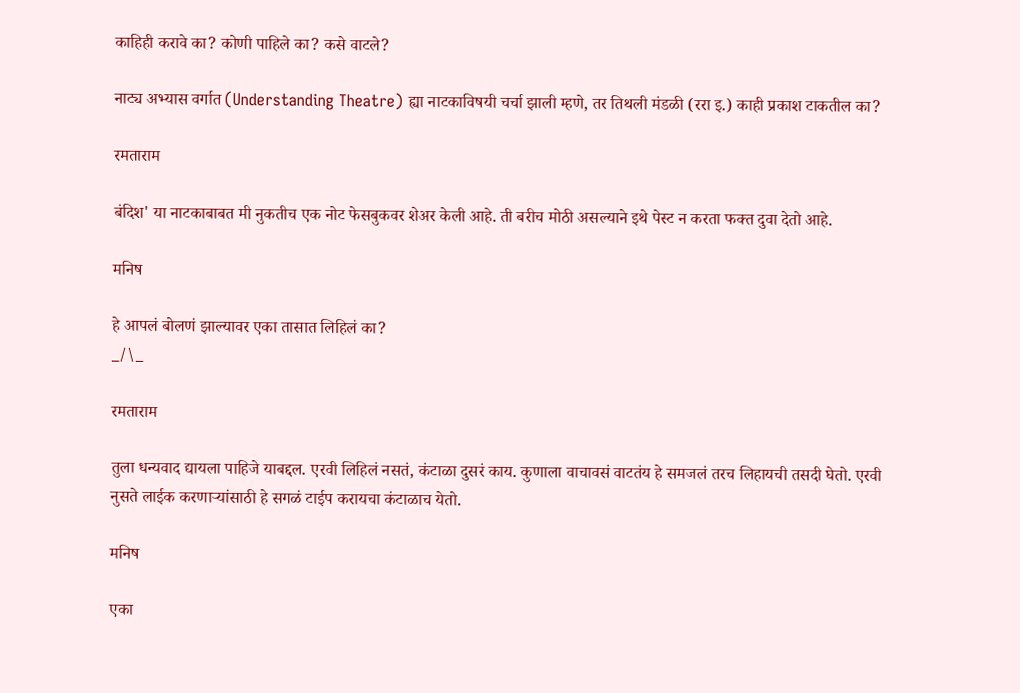काहिही करावे का? कोणी पाहिले का? कसे वाटले?

नाट्य अभ्यास वर्गात (Understanding Theatre) ह्या नाटकाविषयी चर्चा झाली म्हणे, तर तिथली मंडळी (ररा इ.) काही प्रकाश टाकतील का?

रमताराम

बंदिश' या नाटकाबाबत मी नुकतीच एक नोट फेसबुकवर शेअर केली आहे. ती बरीच मोठी असल्याने इथे पेस्ट न करता फक्त दुवा देतो आहे.

मनिष

हे आपलं बोलणं झाल्यावर एका तासात लिहिलं का?
_/\_

रमताराम

तुला धन्यवाद द्यायला पाहिजे याबद्दल. एरवी लिहिलं नसतं, कंटाळा दुसरं काय. कुणाला वाचावसं वाटतंय हे समजलं तरच लिहायची तसदी घेतो. एरवी नुसते लाईक करणार्‍यांसाठी हे सगळं टाईप करायचा कंटाळाच येतो.

मनिष

एका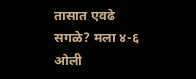तासात एवढे सगळे? मला ४-६ ओली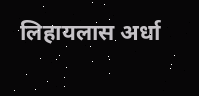लिहायलास अर्धा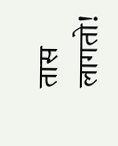तास लागतो!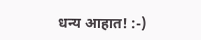धन्य आहात! :-)